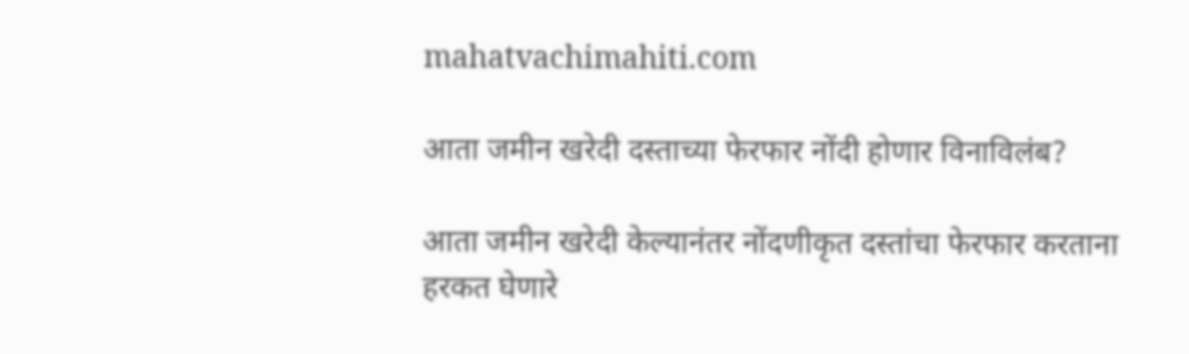mahatvachimahiti.com

आता जमीन खरेदी दस्ताच्या फेरफार नोंदी होणार विनाविलंब?

आता जमीन खरेदी केल्यानंतर नोंदणीकृत दस्तांचा फेरफार करताना हरकत घेणारे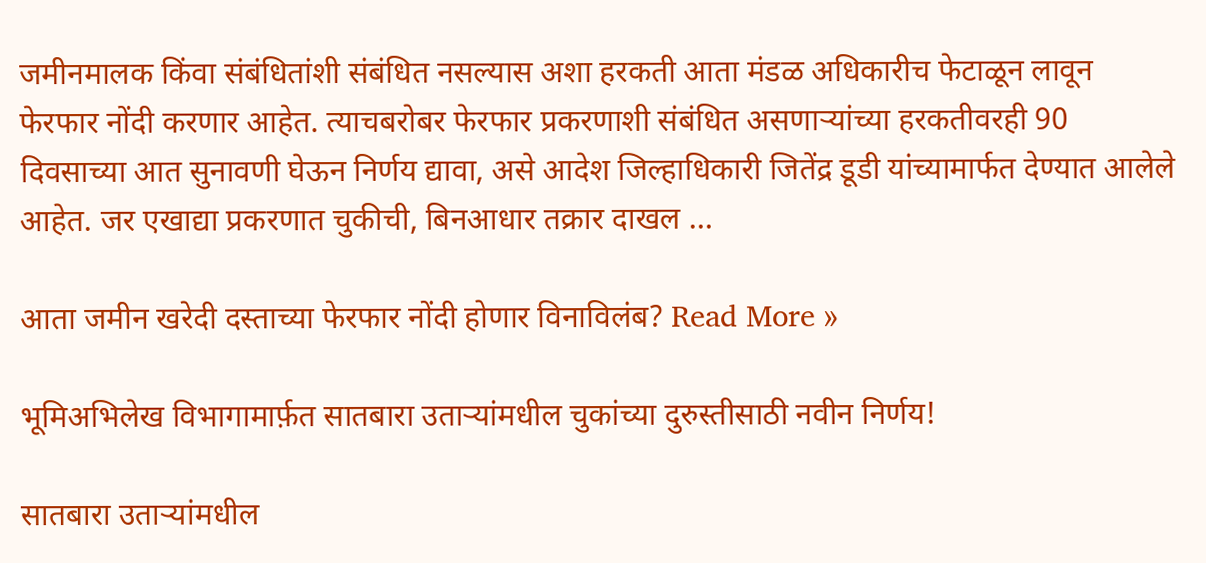जमीनमालक किंवा संबंधितांशी संबंधित नसल्यास अशा हरकती आता मंडळ अधिकारीच फेटाळून लावून फेरफार नोंदी करणार आहेत. त्याचबरोबर फेरफार प्रकरणाशी संबंधित असणाऱ्यांच्या हरकतीवरही 90 दिवसाच्या आत सुनावणी घेऊन निर्णय द्यावा, असे आदेश जिल्हाधिकारी जितेंद्र डूडी यांच्यामार्फत देण्यात आलेले आहेत. जर एखाद्या प्रकरणात चुकीची, बिनआधार तक्रार दाखल …

आता जमीन खरेदी दस्ताच्या फेरफार नोंदी होणार विनाविलंब? Read More »

भूमिअभिलेख विभागामार्फ़त सातबारा उताऱ्यांमधील चुकांच्या दुरुस्तीसाठी नवीन निर्णय!

सातबारा उताऱ्यांमधील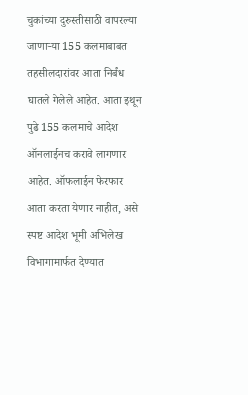चुकांच्या दुरुस्तीसाठी वापरल्या जाणाऱ्या 155 कलमाबाबत तहसीलदारांवर आता निर्बंध घातले गेलेले आहेत. आता इथून पुढे 155 कलमाचे आदेश ऑनलाईनच करावे लागणार आहेत. ऑफलाईन फेरफार आता करता येणार नाहीत, असे स्पष्ट आदेश भूमी अभिलेख विभागामार्फत देण्यात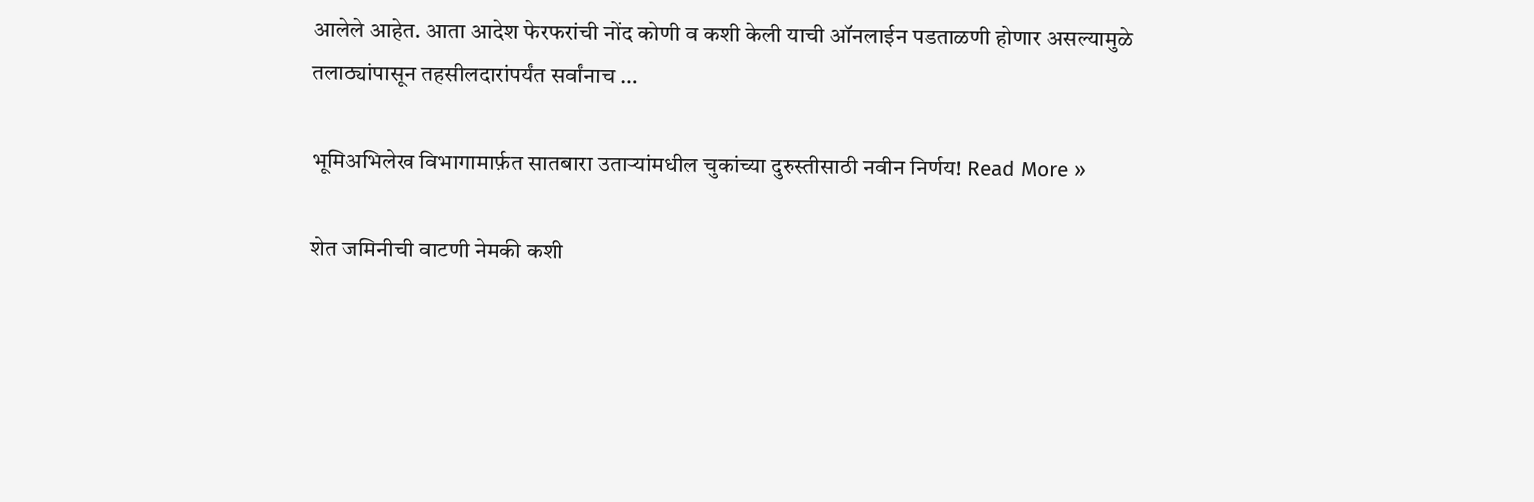आलेले आहेत. आता आदेश फेरफरांची नोंद कोणी व कशी केली याची ऑनलाईन पडताळणी होणार असल्यामुळे तलाठ्यांपासून तहसीलदारांपर्यंत सर्वांनाच …

भूमिअभिलेख विभागामार्फ़त सातबारा उताऱ्यांमधील चुकांच्या दुरुस्तीसाठी नवीन निर्णय! Read More »

शेत जमिनीची वाटणी नेमकी कशी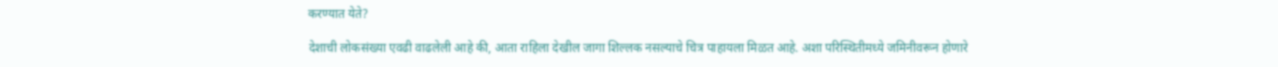करण्यात येते?

देशाची लोकसंख्या एवढी वाढलेली आहे की, आता राहिला देखील जागा शिल्लक नसल्याचे चित्र पाहायला मिळत आहे. अशा परिस्थितीमध्ये जमिनीवरून होणारे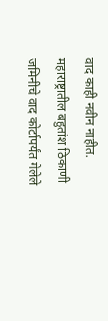वाद काही नवीन नाहीत. महाराष्ट्रातील बहुतांश ठिकाणी जमिनीचे वाद कोर्टापर्यंत गेलेले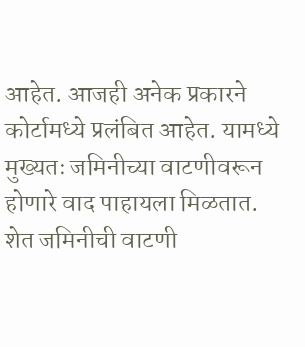आहेत. आजही अनेक प्रकारने कोर्टामध्ये प्रलंबित आहेत. यामध्ये मुख्यतः जमिनीच्या वाटणीवरून होणारे वाद पाहायला मिळतात. शेत जमिनीची वाटणी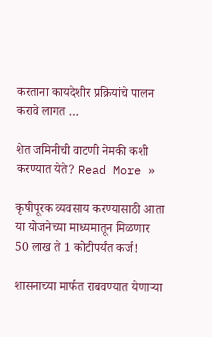करताना कायदेशीर प्रक्रियांचे पालन करावे लागत …

शेत जमिनीची वाटणी नेमकी कशी करण्यात येते? Read More »

कृषीपूरक व्यवसाय करण्यासाठी आता या योजनेच्या माध्यमातून मिळणार 50 लाख ते 1 कोटीपर्यंत कर्ज!

शासनाच्या मार्फत राबवण्यात येणाऱ्या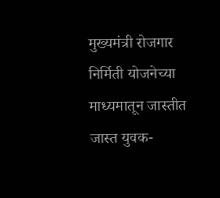मुख्यमंत्री रोजगार निर्मिती योजनेच्या माध्यमातून जास्तीत जास्त युवक-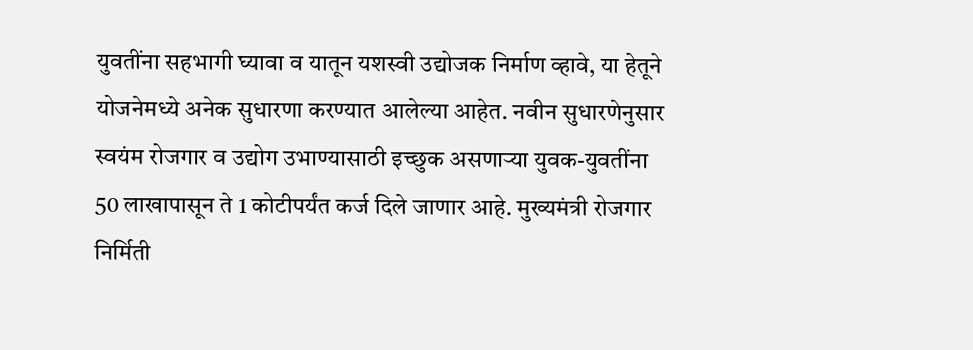युवतींना सहभागी घ्यावा व यातून यशस्वी उद्योजक निर्माण व्हावे, या हेतूने योजनेमध्ये अनेक सुधारणा करण्यात आलेल्या आहेत. नवीन सुधारणेनुसार स्वयंम रोजगार व उद्योग उभाण्यासाठी इच्छुक असणाऱ्या युवक-युवतींना 50 लाखापासून ते 1 कोटीपर्यंत कर्ज दिले जाणार आहे. मुख्यमंत्री रोजगार निर्मिती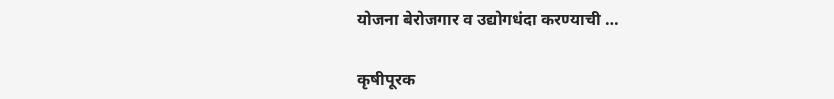योजना बेरोजगार व उद्योगधंदा करण्याची …

कृषीपूरक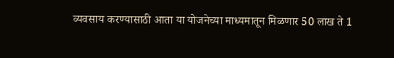व्यवसाय करण्यासाठी आता या योजनेच्या माध्यमातून मिळणार 50 लाख ते 1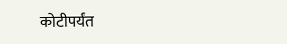कोटीपर्यंत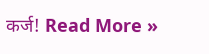कर्ज! Read More »